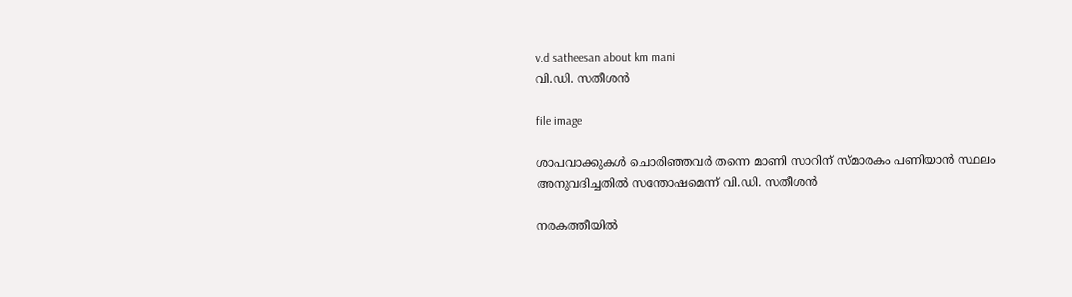v.d satheesan about km mani
വി.ഡി. സതീശൻ

file image

ശാപവാക്കുകൾ ചൊരിഞ്ഞവർ തന്നെ മാണി സാറിന് സ്മാരകം പണിയാൻ സ്ഥലം അനുവദിച്ചതിൽ സന്തോഷമെന്ന് വി.ഡി. സതീശൻ

നരകത്തീയിൽ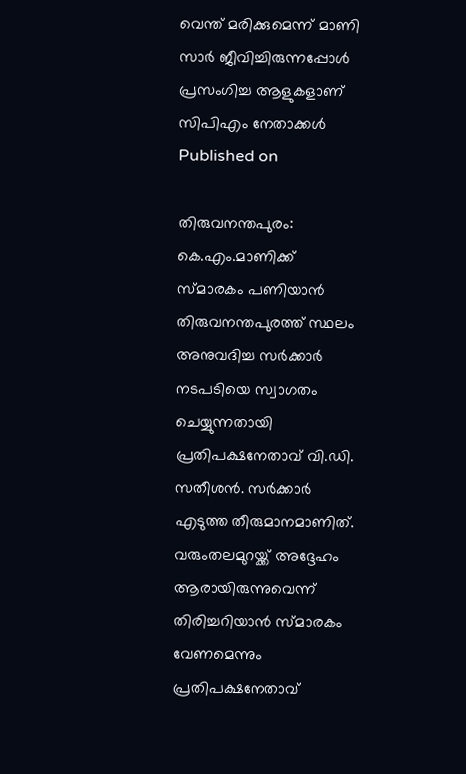വെന്ത് മരിക്കുമെന്ന് മാണി സാർ ജീവിച്ചിരുന്നപ്പോൾ പ്രസംഗിച്ച ആളുകളാണ് സിപിഎം നേതാക്കൾ
Published on

തിരുവനന്തപുരം: കെ.എം.മാണിക്ക് സ്മാരകം പണിയാൻ തിരുവനന്തപുരത്ത് സ്ഥലം അനുവദിച്ച സർക്കാർ നടപടിയെ സ്വാഗതം ചെയ്യുന്നതായി പ്രതിപക്ഷനേതാവ് വി.ഡി. സതീശൻ. സർക്കാർ എടുത്ത തീരുമാനമാണിത്. വരുംതലമുറയ്ക്ക് അദ്ദേഹം ആരായിരുന്നുവെന്ന് തിരിച്ചറിയാൻ സ്മാരകം വേണമെന്നും പ്രതിപക്ഷനേതാവ്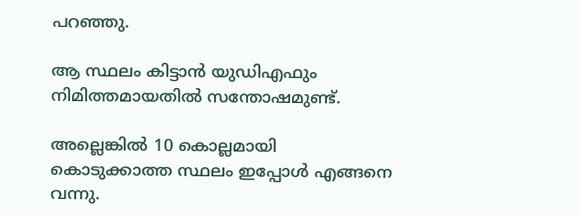പറഞ്ഞു.

ആ സ്ഥലം കിട്ടാൻ യുഡിഎഫും നിമിത്തമായതിൽ സന്തോഷമുണ്ട്.

അല്ലെങ്കിൽ 10 കൊല്ലമായി കൊടുക്കാത്ത സ്ഥലം ഇപ്പോൾ എങ്ങനെ വന്നു.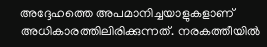അദ്ദേഹത്തെ അപമാനിച്ചയാളുകളാണ് അധികാരത്തിലിരിക്കുന്നത്. നരകത്തീയിൽ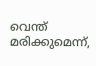വെന്ത് മരിക്കുമെന്ന്,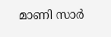മാണി സാർ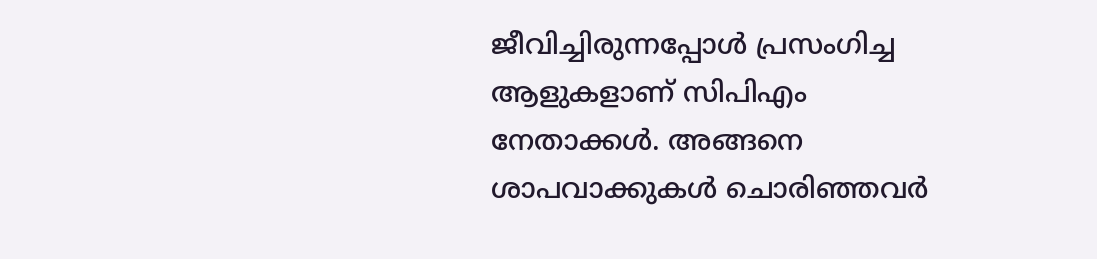ജീവിച്ചിരുന്നപ്പോൾ പ്രസംഗിച്ച ആളുകളാണ് സിപിഎം നേതാക്കൾ. അങ്ങനെ ശാപവാക്കുകൾ ചൊരിഞ്ഞവർ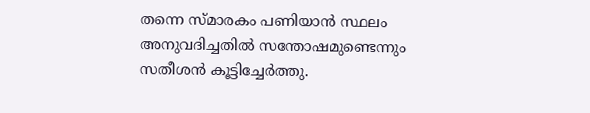തന്നെ സ്മാരകം പണിയാൻ സ്ഥലം അനുവദിച്ചതിൽ സന്തോഷമുണ്ടെന്നും സതീശൻ കൂട്ടിച്ചേർത്തു.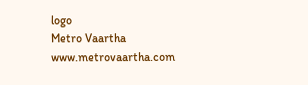logo
Metro Vaartha
www.metrovaartha.com